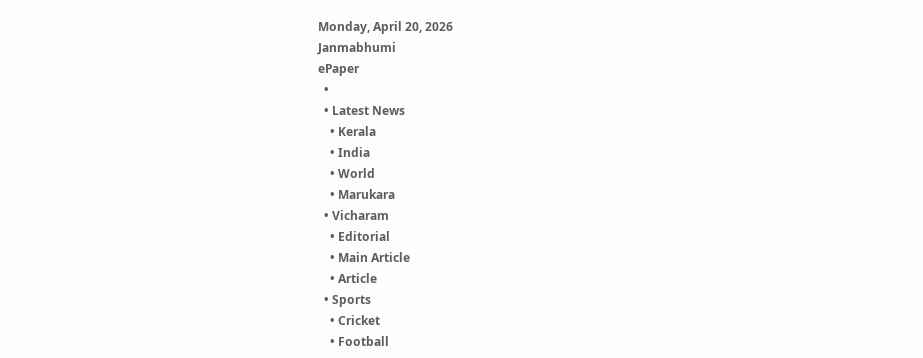Monday, April 20, 2026
Janmabhumi
ePaper
  •
  • Latest News
    • Kerala
    • India
    • World
    • Marukara
  • Vicharam
    • Editorial
    • Main Article
    • Article
  • Sports
    • Cricket
    • Football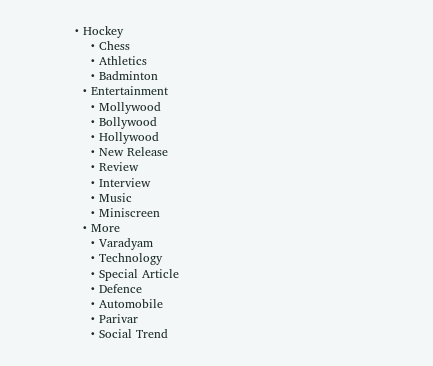• Hockey
    • Chess
    • Athletics
    • Badminton
  • Entertainment
    • Mollywood
    • Bollywood
    • Hollywood
    • New Release
    • Review
    • Interview
    • Music
    • Miniscreen
  • More
    • Varadyam
    • Technology
    • Special Article
    • Defence
    • Automobile
    • Parivar
    • Social Trend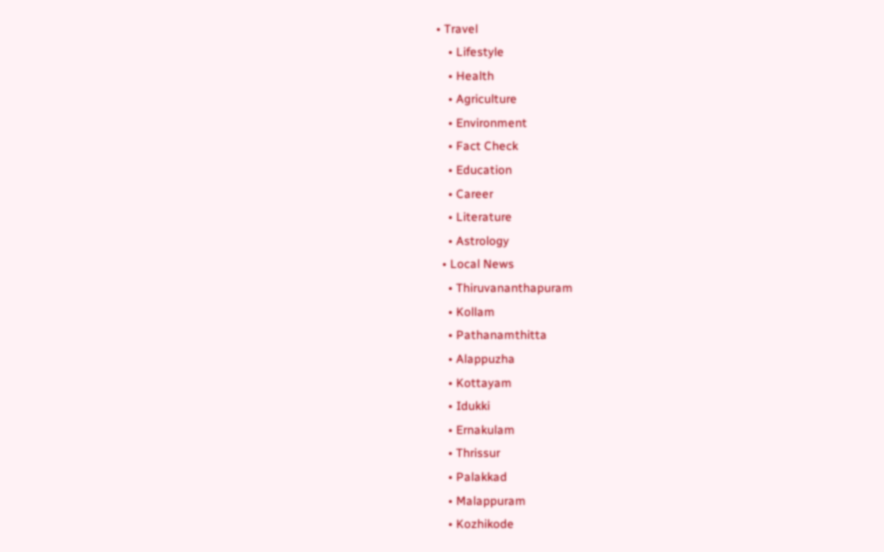• Travel
    • Lifestyle
    • Health
    • Agriculture
    • Environment
    • Fact Check
    • Education
    • Career
    • Literature
    • Astrology
  • Local News
    • Thiruvananthapuram
    • Kollam
    • Pathanamthitta
    • Alappuzha
    • Kottayam
    • Idukki
    • Ernakulam
    • Thrissur
    • Palakkad
    • Malappuram
    • Kozhikode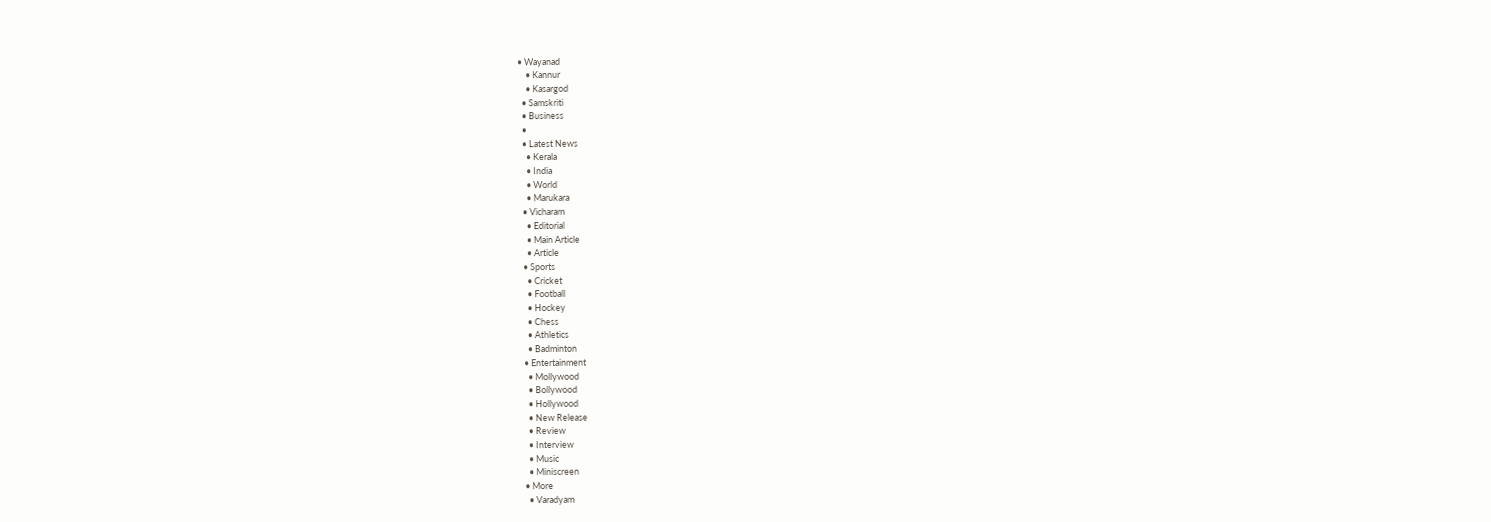• Wayanad
    • Kannur
    • Kasargod
  • Samskriti
  • Business
  •
  • Latest News
    • Kerala
    • India
    • World
    • Marukara
  • Vicharam
    • Editorial
    • Main Article
    • Article
  • Sports
    • Cricket
    • Football
    • Hockey
    • Chess
    • Athletics
    • Badminton
  • Entertainment
    • Mollywood
    • Bollywood
    • Hollywood
    • New Release
    • Review
    • Interview
    • Music
    • Miniscreen
  • More
    • Varadyam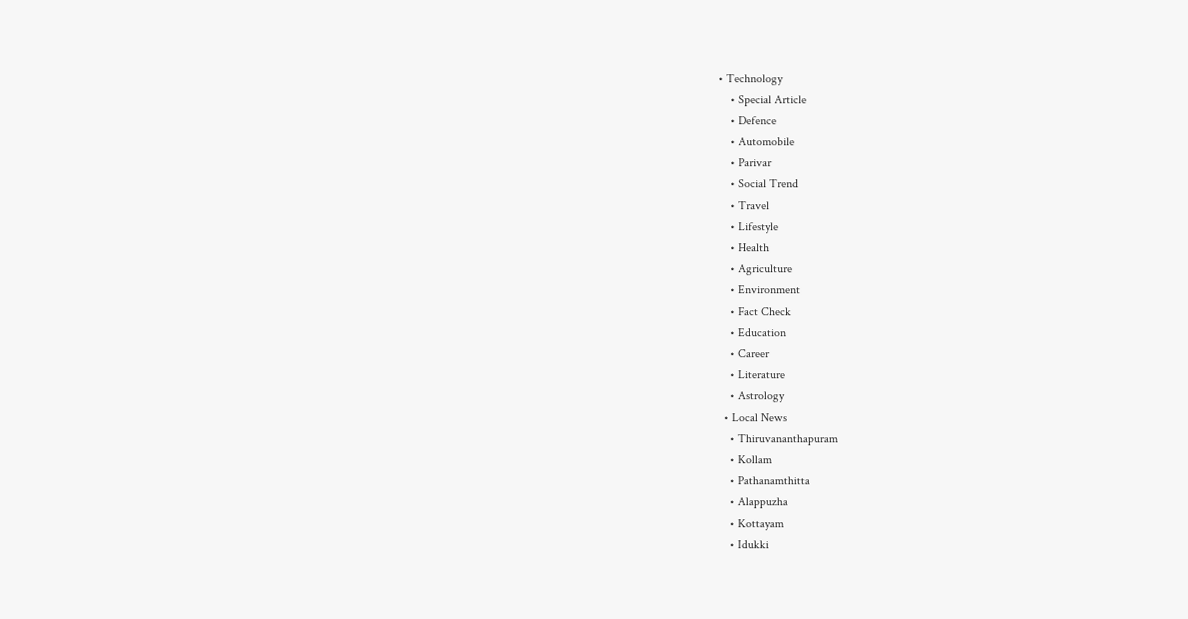• Technology
    • Special Article
    • Defence
    • Automobile
    • Parivar
    • Social Trend
    • Travel
    • Lifestyle
    • Health
    • Agriculture
    • Environment
    • Fact Check
    • Education
    • Career
    • Literature
    • Astrology
  • Local News
    • Thiruvananthapuram
    • Kollam
    • Pathanamthitta
    • Alappuzha
    • Kottayam
    • Idukki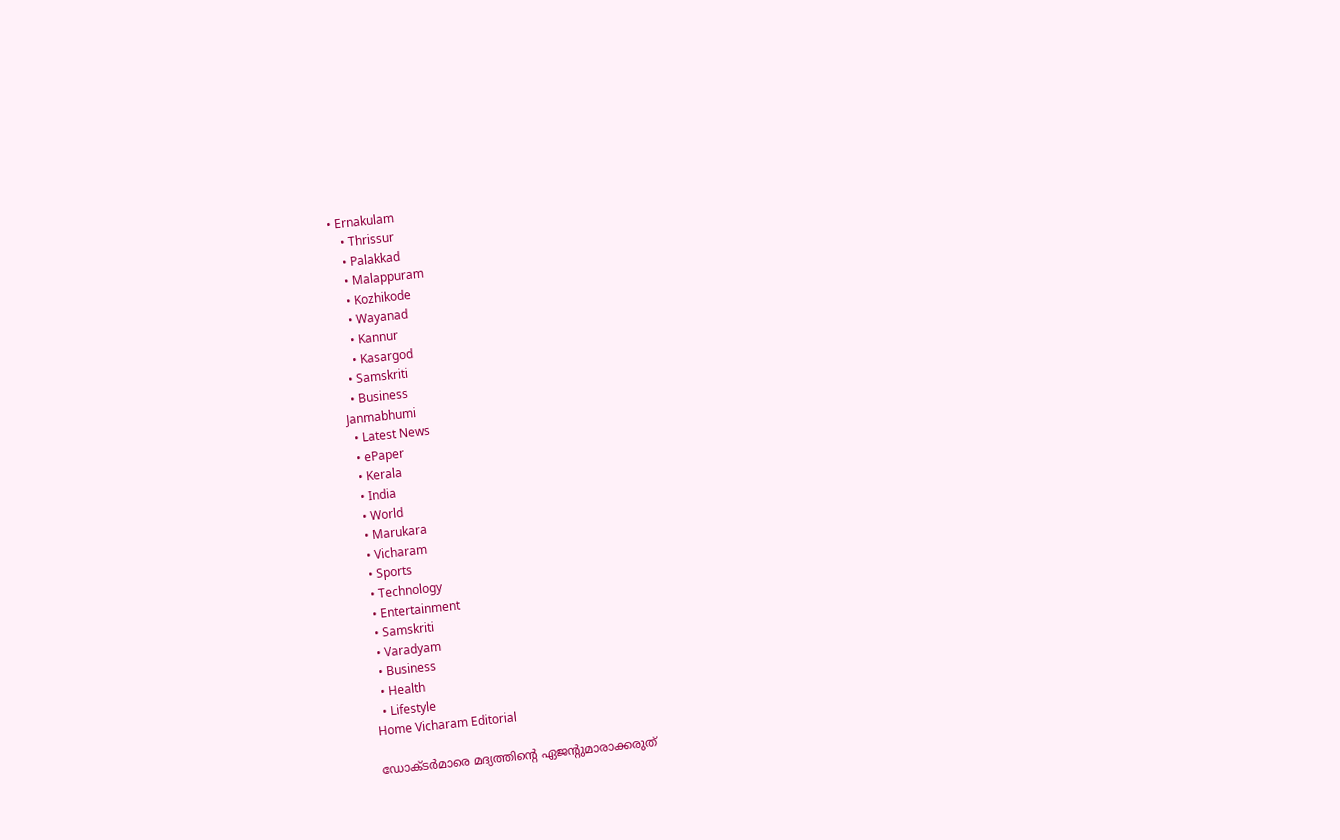• Ernakulam
    • Thrissur
    • Palakkad
    • Malappuram
    • Kozhikode
    • Wayanad
    • Kannur
    • Kasargod
  • Samskriti
  • Business
Janmabhumi
  • Latest News
  • ePaper
  • Kerala
  • India
  • World
  • Marukara
  • Vicharam
  • Sports
  • Technology
  • Entertainment
  • Samskriti
  • Varadyam
  • Business
  • Health
  • Lifestyle
Home Vicharam Editorial

ഡോക്ടര്‍മാരെ മദ്യത്തിന്റെ ഏജന്റുമാരാക്കരുത്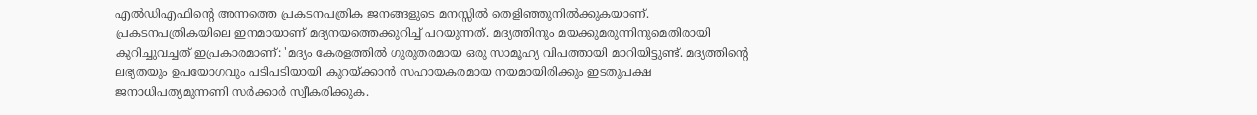എല്‍ഡിഎഫിന്റെ അന്നത്തെ പ്രകടനപത്രിക ജനങ്ങളുടെ മനസ്സില്‍ തെളിഞ്ഞുനില്‍ക്കുകയാണ്. പ്രകടനപത്രികയിലെ ഇനമായാണ് മദ്യനയത്തെക്കുറിച്ച് പറയുന്നത്. മദ്യത്തിനും മയക്കുമരുന്നിനുമെതിരായി കുറിച്ചുവച്ചത് ഇപ്രകാരമാണ്: 'മദ്യം കേരളത്തില്‍ ഗുരുതരമായ ഒരു സാമൂഹ്യ വിപത്തായി മാറിയിട്ടുണ്ട്. മദ്യത്തിന്റെ ലഭ്യതയും ഉപയോഗവും പടിപടിയായി കുറയ്‌ക്കാന്‍ സഹായകരമായ നയമായിരിക്കും ഇടതുപക്ഷ ജനാധിപത്യമുന്നണി സര്‍ക്കാര്‍ സ്വീകരിക്കുക.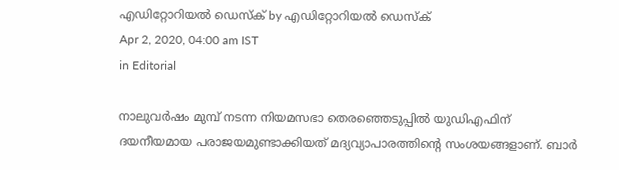എഡിറ്റോറിയൽ ഡെസ്ക് by എഡിറ്റോറിയൽ ഡെസ്ക്
Apr 2, 2020, 04:00 am IST
in Editorial

നാലുവര്‍ഷം മുമ്പ് നടന്ന നിയമസഭാ തെരഞ്ഞെടുപ്പില്‍ യുഡിഎഫിന് ദയനീയമായ പരാജയമുണ്ടാക്കിയത് മദ്യവ്യാപാരത്തിന്റെ സംശയങ്ങളാണ്. ബാര്‍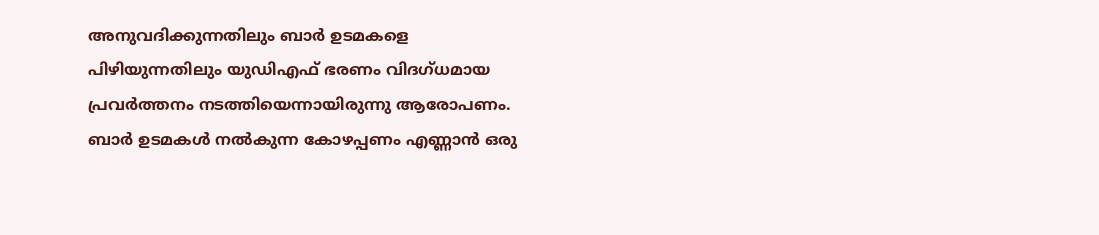അനുവദിക്കുന്നതിലും ബാര്‍ ഉടമകളെ പിഴിയുന്നതിലും യുഡിഎഫ് ഭരണം വിദഗ്ധമായ പ്രവര്‍ത്തനം നടത്തിയെന്നായിരുന്നു ആരോപണം. ബാര്‍ ഉടമകള്‍ നല്‍കുന്ന കോഴപ്പണം എണ്ണാന്‍ ഒരു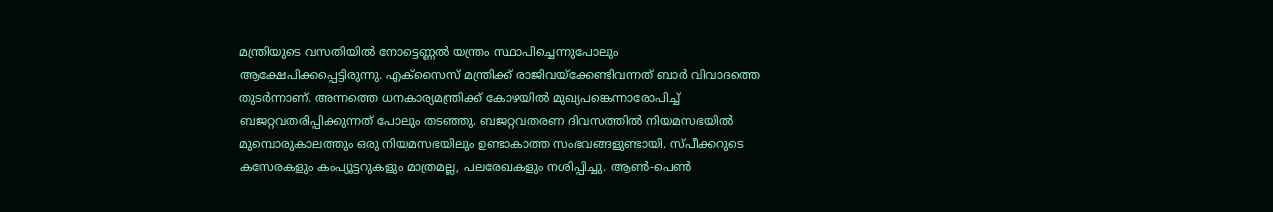മന്ത്രിയുടെ വസതിയില്‍ നോട്ടെണ്ണല്‍ യന്ത്രം സ്ഥാപിച്ചെന്നുപോലും ആക്ഷേപിക്കപ്പെട്ടിരുന്നു. എക്‌സൈസ് മന്ത്രിക്ക് രാജിവയ്‌ക്കേണ്ടിവന്നത് ബാര്‍ വിവാദത്തെ തുടര്‍ന്നാണ്. അന്നത്തെ ധനകാര്യമന്ത്രിക്ക് കോഴയില്‍ മുഖ്യപങ്കെന്നാരോപിച്ച് ബജറ്റവതരിപ്പിക്കുന്നത് പോലും തടഞ്ഞു. ബജറ്റവതരണ ദിവസത്തില്‍ നിയമസഭയില്‍ മുമ്പൊരുകാലത്തും ഒരു നിയമസഭയിലും ഉണ്ടാകാത്ത സംഭവങ്ങളുണ്ടായി. സ്പീക്കറുടെ കസേരകളും കംപ്യൂട്ടറുകളും മാത്രമല്ല, പലരേഖകളും നശിപ്പിച്ചു. ആണ്‍-പെണ്‍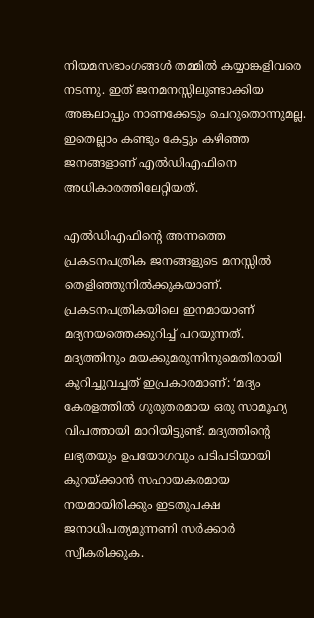നിയമസഭാംഗങ്ങള്‍ തമ്മില്‍ കയ്യാങ്കളിവരെ നടന്നു. ഇത് ജനമനസ്സിലുണ്ടാക്കിയ അങ്കലാപ്പും നാണക്കേടും ചെറുതൊന്നുമല്ല. ഇതെല്ലാം കണ്ടും കേട്ടും കഴിഞ്ഞ ജനങ്ങളാണ് എല്‍ഡിഎഫിനെ അധികാരത്തിലേറ്റിയത്.

എല്‍ഡിഎഫിന്റെ അന്നത്തെ പ്രകടനപത്രിക ജനങ്ങളുടെ മനസ്സില്‍ തെളിഞ്ഞുനില്‍ക്കുകയാണ്. പ്രകടനപത്രികയിലെ ഇനമായാണ് മദ്യനയത്തെക്കുറിച്ച് പറയുന്നത്. മദ്യത്തിനും മയക്കുമരുന്നിനുമെതിരായി കുറിച്ചുവച്ചത് ഇപ്രകാരമാണ്: ‘മദ്യം കേരളത്തില്‍ ഗുരുതരമായ ഒരു സാമൂഹ്യ വിപത്തായി മാറിയിട്ടുണ്ട്. മദ്യത്തിന്റെ ലഭ്യതയും ഉപയോഗവും പടിപടിയായി കുറയ്‌ക്കാന്‍ സഹായകരമായ നയമായിരിക്കും ഇടതുപക്ഷ ജനാധിപത്യമുന്നണി സര്‍ക്കാര്‍ സ്വീകരിക്കുക.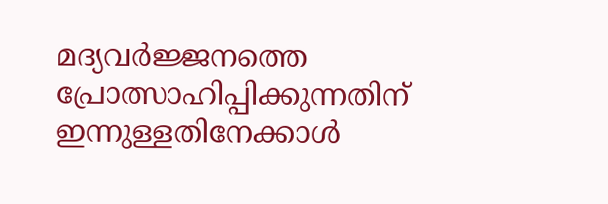മദ്യവര്‍ജ്ജനത്തെ പ്രോത്സാഹിപ്പിക്കുന്നതിന് ഇന്നുള്ളതിനേക്കാള്‍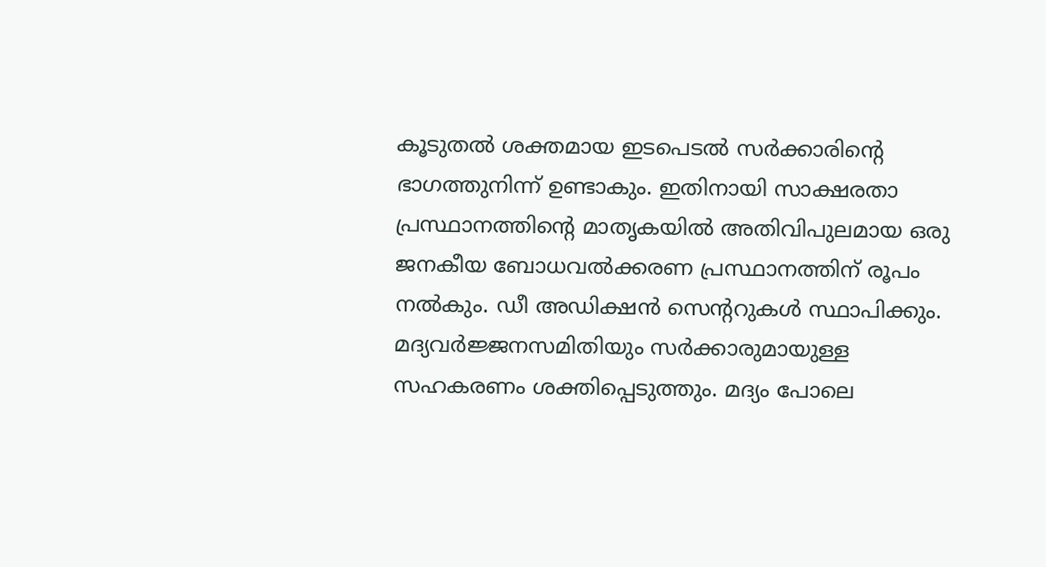കൂടുതല്‍ ശക്തമായ ഇടപെടല്‍ സര്‍ക്കാരിന്റെ ഭാഗത്തുനിന്ന് ഉണ്ടാകും. ഇതിനായി സാക്ഷരതാ പ്രസ്ഥാനത്തിന്റെ മാതൃകയില്‍ അതിവിപുലമായ ഒരു ജനകീയ ബോധവല്‍ക്കരണ പ്രസ്ഥാനത്തിന് രൂപം നല്‍കും. ഡീ അഡിക്ഷന്‍ സെന്ററുകള്‍ സ്ഥാപിക്കും. മദ്യവര്‍ജ്ജനസമിതിയും സര്‍ക്കാരുമായുള്ള സഹകരണം ശക്തിപ്പെടുത്തും. മദ്യം പോലെ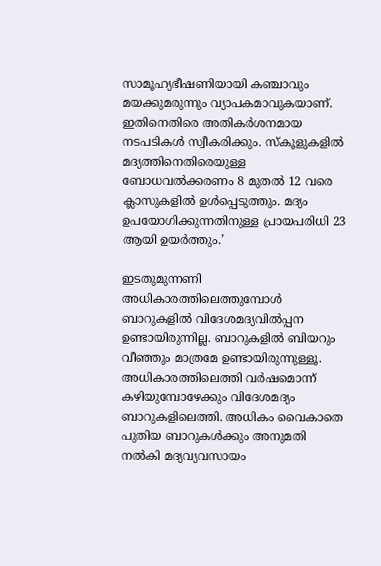സാമൂഹ്യഭീഷണിയായി കഞ്ചാവും മയക്കുമരുന്നും വ്യാപകമാവുകയാണ്. ഇതിനെതിരെ അതികര്‍ശനമായ നടപടികള്‍ സ്വീകരിക്കും. സ്‌കൂളുകളില്‍ മദ്യത്തിനെതിരെയുള്ള ബോധവല്‍ക്കരണം 8 മുതല്‍ 12 വരെ ക്ലാസുകളില്‍ ഉള്‍പ്പെടുത്തും. മദ്യം ഉപയോഗിക്കുന്നതിനുള്ള പ്രായപരിധി 23 ആയി ഉയര്‍ത്തും.’

ഇടതുമുന്നണി അധികാരത്തിലെത്തുമ്പോള്‍ ബാറുകളില്‍ വിദേശമദ്യവില്‍പ്പന ഉണ്ടായിരുന്നില്ല. ബാറുകളില്‍ ബിയറും വീഞ്ഞും മാത്രമേ ഉണ്ടായിരുന്നുള്ളൂ. അധികാരത്തിലെത്തി വര്‍ഷമൊന്ന് കഴിയുമ്പോഴേക്കും വിദേശമദ്യം ബാറുകളിലെത്തി. അധികം വൈകാതെ പുതിയ ബാറുകള്‍ക്കും അനുമതി നല്‍കി മദ്യവ്യവസായം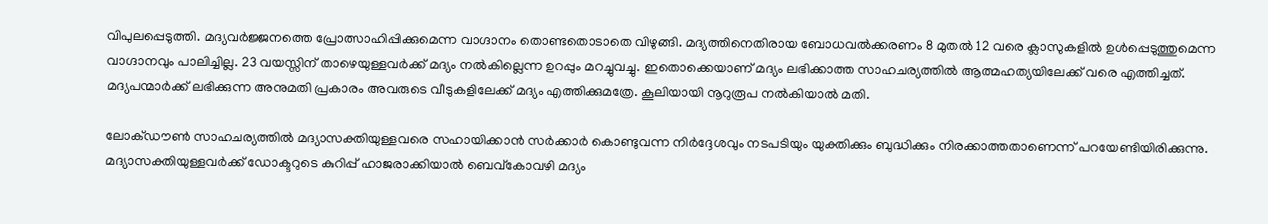വിപുലപ്പെടുത്തി. മദ്യവര്‍ജ്ജനത്തെ പ്രോത്സാഹിപ്പിക്കുമെന്ന വാഗ്ദാനം തൊണ്ടതൊടാതെ വിഴുങ്ങി. മദ്യത്തിനെതിരായ ബോധവല്‍ക്കരണം 8 മുതല്‍ 12 വരെ ക്ലാസുകളില്‍ ഉള്‍പ്പെടുത്തുമെന്ന വാഗ്ദാനവും പാലിച്ചില്ല. 23 വയസ്സിന് താഴെയുള്ളവര്‍ക്ക് മദ്യം നല്‍കില്ലെന്ന ഉറപ്പും മറച്ചുവച്ചു. ഇതൊക്കെയാണ് മദ്യം ലഭിക്കാത്ത സാഹചര്യത്തില്‍ ആത്മഹത്യയിലേക്ക് വരെ എത്തിച്ചത്. മദ്യപന്മാര്‍ക്ക് ലഭിക്കുന്ന അനുമതി പ്രകാരം അവരുടെ വീടുകളിലേക്ക് മദ്യം എത്തിക്കുമത്രേ. കൂലിയായി നൂറുരൂപ നല്‍കിയാല്‍ മതി.

ലോക്ഡൗണ്‍ സാഹചര്യത്തില്‍ മദ്യാസക്തിയുള്ളവരെ സഹായിക്കാന്‍ സര്‍ക്കാര്‍ കൊണ്ടുവന്ന നിര്‍ദ്ദേശവും നടപടിയും യുക്തിക്കും ബുദ്ധിക്കും നിരക്കാത്തതാണെന്ന് പറയേണ്ടിയിരിക്കുന്നു. മദ്യാസക്തിയുള്ളവര്‍ക്ക് ഡോക്ടറുടെ കുറിപ്പ് ഹാജരാക്കിയാല്‍ ബെവ്‌കോവഴി മദ്യം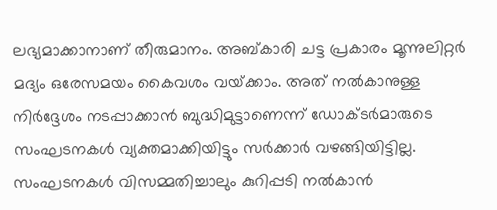ലഭ്യമാക്കാനാണ് തീരുമാനം. അബ്കാരി ചട്ട പ്രകാരം മൂന്നുലിറ്റര്‍ മദ്യം ഒരേസമയം കൈവശം വയ്‌ക്കാം. അത് നല്‍കാനുള്ള നിര്‍ദ്ദേശം നടപ്പാക്കാന്‍ ബുദ്ധിമുട്ടാണെന്ന് ഡോക്ടര്‍മാരുടെ സംഘടനകള്‍ വ്യക്തമാക്കിയിട്ടും സര്‍ക്കാര്‍ വഴങ്ങിയിട്ടില്ല. സംഘടനകള്‍ വിസമ്മതിച്ചാലും കുറിപ്പടി നല്‍കാന്‍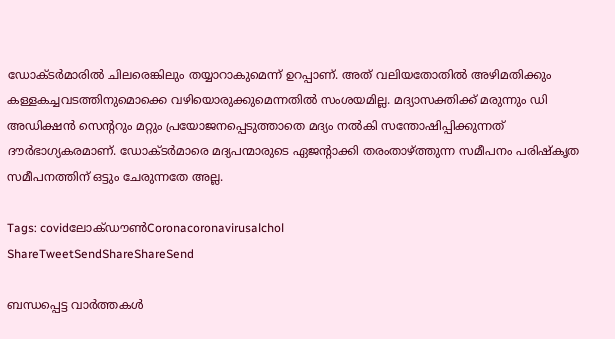ഡോക്ടര്‍മാരില്‍ ചിലരെങ്കിലും തയ്യാറാകുമെന്ന് ഉറപ്പാണ്. അത് വലിയതോതില്‍ അഴിമതിക്കും കള്ളകച്ചവടത്തിനുമൊക്കെ വഴിയൊരുക്കുമെന്നതില്‍ സംശയമില്ല. മദ്യാസക്തിക്ക് മരുന്നും ഡി അഡിക്ഷന്‍ സെന്ററും മറ്റും പ്രയോജനപ്പെടുത്താതെ മദ്യം നല്‍കി സന്തോഷിപ്പിക്കുന്നത് ദൗര്‍ഭാഗ്യകരമാണ്. ഡോക്ടര്‍മാരെ മദ്യപന്മാരുടെ ഏജന്റാക്കി തരംതാഴ്‌ത്തുന്ന സമീപനം പരിഷ്‌കൃത സമീപനത്തിന് ഒട്ടും ചേരുന്നതേ അല്ല.

Tags: covidലോക്ഡൗണ്‍Coronacoronavirusalchol
ShareTweetSendShareShareSend

ബന്ധപ്പെട്ട വാര്‍ത്തകള്‍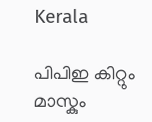Kerala

പിപിഇ കിറ്റും മാസ്കും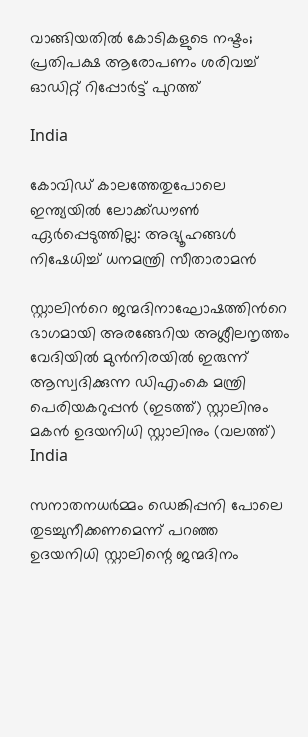വാങ്ങിയതിൽ കോടികളുടെ നഷ്ടം; പ്രതിപക്ഷ ആരോപണം ശരിവച്ച് ഓഡിറ്റ് റിപ്പോർട്ട് പുറത്ത്

India

കോവിഡ് കാലത്തേതുപോലെ ഇന്ത്യയിൽ ലോക്ക്ഡൗൺ ഏർപ്പെടുത്തില്ല: അഭ്യൂഹങ്ങൾ നിഷേധിച്ച് ധനമന്ത്രി സീതാരാമൻ

സ്റ്റാലിന്‍റെ ജന്മദിനാഘോഷത്തിന്‍റെ ഭാഗമായി അരങ്ങേറിയ അശ്ലീലനൃത്തം വേദിയില്‍ മുന്‍നിരയില്‍ ഇരുന്ന് ആസ്വദിക്കുന്ന ഡിഎംകെ മന്ത്രി പെരിയകറുപ്പന്‍ (ഇടത്ത്) സ്റ്റാലിനും മകന്‍ ഉദയനിധി സ്റ്റാലിനും (വലത്ത്)
India

സനാതനധര്‍മ്മം ഡെങ്കിപ്പനി പോലെ തുടച്ചുനീക്കണമെന്ന് പറഞ്ഞ ഉദയനിധി സ്റ്റാലിന്റെ ജന്മദിനം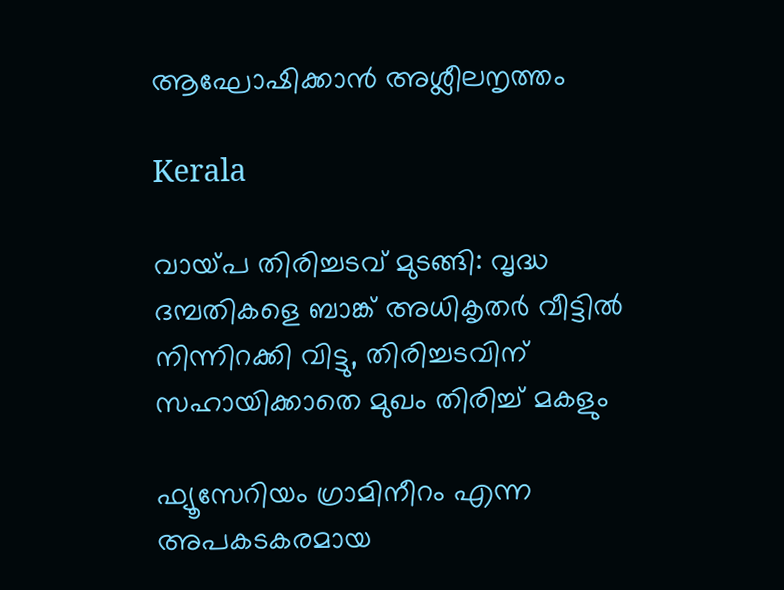ആഘോഷിക്കാന്‍ അശ്ലീലനൃത്തം

Kerala

വായ്‌പ തിരിച്ചടവ് മുടങ്ങി: വൃദ്ധ ദമ്പതികളെ ബാങ്ക് അധികൃതര്‍ വീട്ടില്‍ നിന്നിറക്കി വിട്ടു, തിരിച്ചടവിന് സഹായിക്കാതെ മുഖം തിരിച്ച് മകളും

ഫ്യൂസേറിയം ഗ്രാമിനീറം എന്ന അപകടകരമായ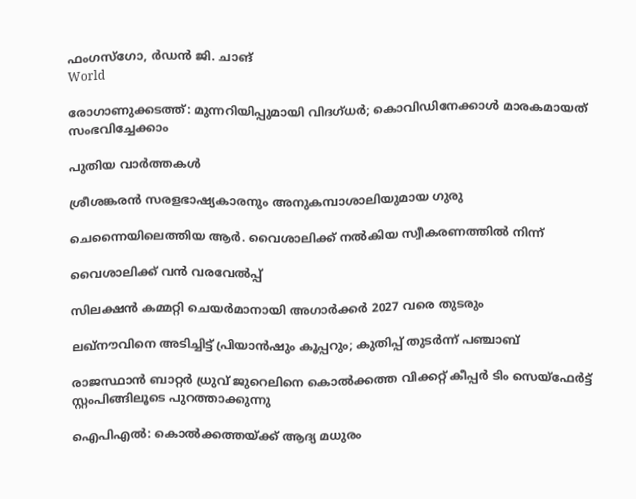ഫംഗസ്ഗോ, ര്‍ഡന്‍ ജി. ചാങ്‌
World

രോഗാണുക്കടത്ത്: മുന്നറിയിപ്പുമായി വിദഗ്ധര്‍; കൊവിഡിനേക്കാള്‍ മാരകമായത് സംഭവിച്ചേക്കാം

പുതിയ വാര്‍ത്തകള്‍

ശ്രീശങ്കരന്‍ സരളഭാഷ്യകാരനും അനുകമ്പാശാലിയുമായ ഗുരു

ചെന്നൈയിലെത്തിയ ആര്‍. വൈശാലിക്ക് നല്‍കിയ സ്വീകരണത്തില്‍ നിന്ന്‌

വൈശാലിക്ക് വന്‍ വരവേല്‍പ്പ്

സിലക്ഷന്‍ കമ്മറ്റി ചെയര്‍മാനായി അഗാര്‍ക്കര്‍ 2027 വരെ തുടരും

ലഖ്നൗവിനെ അടിച്ചിട്ട് പ്രിയാൻഷും കൂപ്പറും; കുതിപ്പ് തുടർന്ന് പഞ്ചാബ്

രാജസ്ഥാന്‍ ബാറ്റര്‍ ധ്രുവ് ജുറെലിനെ കൊല്‍ക്കത്ത വിക്കറ്റ് കീപ്പര്‍ ടിം സെയ്‌ഫേര്‍ട്ട് സ്റ്റംപിങ്ങിലൂടെ പുറത്താക്കുന്നു

ഐപിഎല്‍: കൊല്‍ക്കത്തയ്‌ക്ക് ആദ്യ മധുരം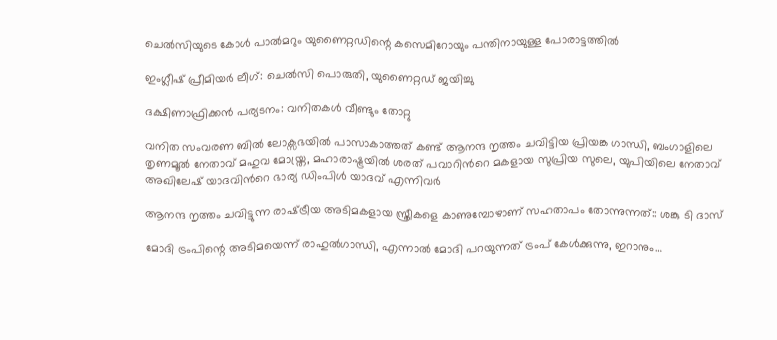ചെല്‍സിയുടെ കോള്‍ പാല്‍മറും യുണൈറ്റഡിന്റെ കസെമിറോയും പന്തിനായുള്ള പോരാട്ടത്തില്‍

ഇംഗ്ലീഷ് പ്രീമിയര്‍ ലീഗ്: ചെല്‍സി പൊരുതി, യുണൈറ്റഡ് ജയിച്ചു

ദക്ഷിണാഫ്രിക്കന്‍ പര്യടനം: വനിതകള്‍ വീണ്ടും തോറ്റു

വനിത സംവരണ ബിൽ ലോക്സഭയിൽ പാസാകാത്തത് കണ്ട് ആനന്ദ നൃത്തം ചവിട്ടിയ പ്രിയങ്ക ഗാന്ധി, ബംഗാളിലെ തൃണമൂല്‍ നേതാവ് മഹുവ മോയ്ത്ര, മഹാരാഷ്ട്രയില്‍ ശരത് പവാറിന്‍റെ മകളായ സുപ്രിയ സുലെ, യുപിയിലെ നേതാവ് അഖിലേഷ് യാദവിന്‍റെ ഭാര്യ ഡിംപിള്‍ യാദവ് എന്നിവര്‍

ആനന്ദ നൃത്തം ചവിട്ടുന്ന രാഷ്‌ട്രീയ അടിമകളായ സ്ത്രീകളെ കാണുമ്പോഴാണ് സഹതാപം തോന്നുന്നത്:: ശങ്കു ടി ദാസ്

മോദി ട്രംപിന്റെ അടിമയെന്ന് രാഹുല്‍ഗാന്ധി, എന്നാല്‍ മോദി പറയുന്നത് ട്രംപ് കേള്‍ക്കുന്നു, ഇറാനും…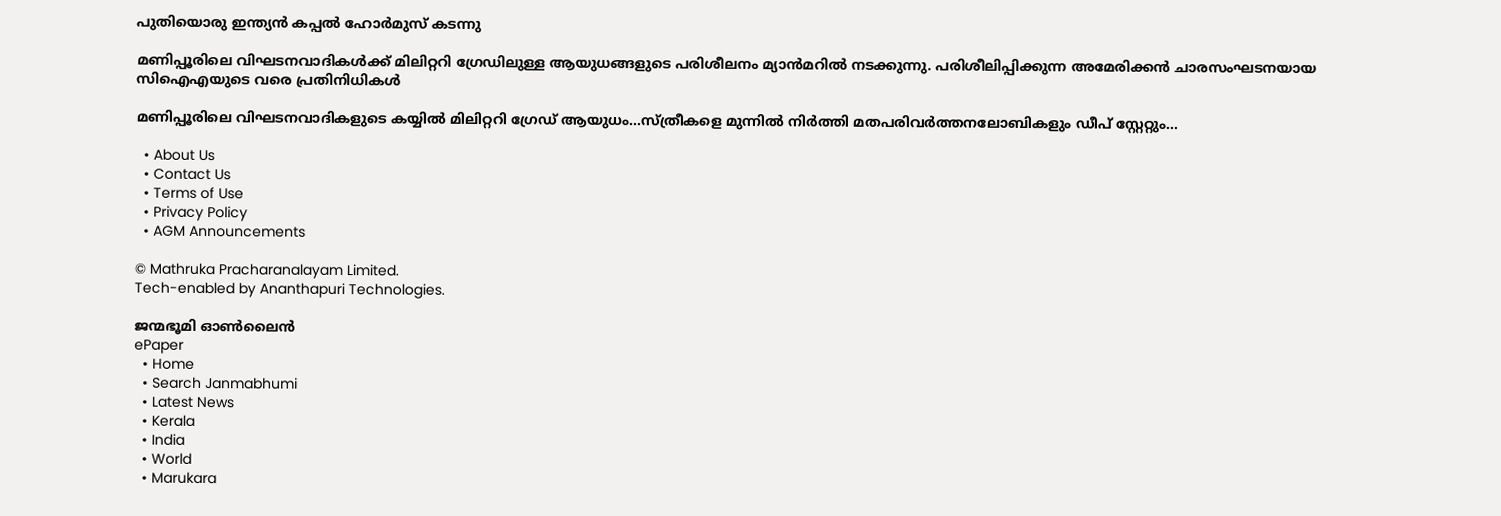പുതിയൊരു ഇന്ത്യന്‍ കപ്പല്‍ ഹോര്‍മുസ് കടന്നു

മണിപ്പൂരിലെ വിഘടനവാദികള്‍ക്ക് മിലിറ്ററി ഗ്രേഡിലുള്ള ആയുധങ്ങളുടെ പരിശീലനം മ്യാന്‍മറില്‍ നടക്കുന്നു. പരിശീലിപ്പിക്കുന്ന അമേരിക്കന്‍ ചാരസംഘടനയായ സിഐഎയുടെ വരെ പ്രതിനിധികള്‍

മണിപ്പൂരിലെ വിഘടനവാദികളുടെ കയ്യില്‍ മിലിറ്ററി ഗ്രേഡ് ആയുധം…സ്ത്രീകളെ മുന്നില്‍ നിര്‍ത്തി മതപരിവര്‍ത്തനലോബികളും ഡീപ് സ്റ്റേറ്റും…

  • About Us
  • Contact Us
  • Terms of Use
  • Privacy Policy
  • AGM Announcements

© Mathruka Pracharanalayam Limited.
Tech-enabled by Ananthapuri Technologies.

ജന്മഭൂമി ഓണ്‍ലൈന്‍
ePaper
  • Home
  • Search Janmabhumi
  • Latest News
  • Kerala
  • India
  • World
  • Marukara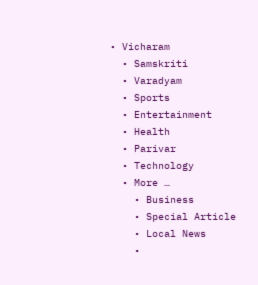• Vicharam
  • Samskriti
  • Varadyam
  • Sports
  • Entertainment
  • Health
  • Parivar
  • Technology
  • More …
    • Business
    • Special Article
    • Local News
    •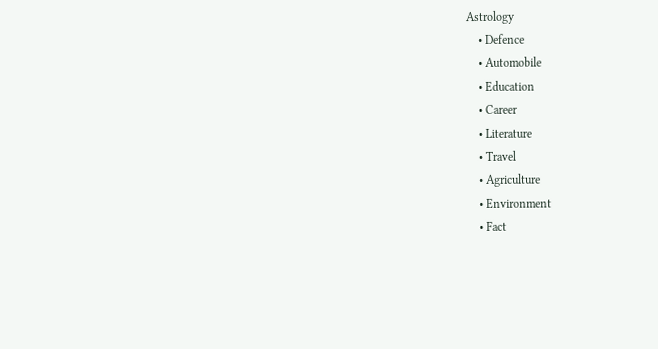Astrology
    • Defence
    • Automobile
    • Education
    • Career
    • Literature
    • Travel
    • Agriculture
    • Environment
    • Fact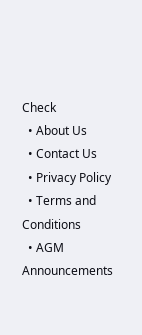Check
  • About Us
  • Contact Us
  • Privacy Policy
  • Terms and Conditions
  • AGM Announcements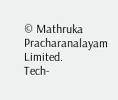© Mathruka Pracharanalayam Limited.
Tech-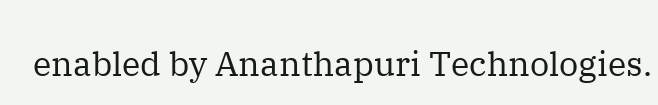enabled by Ananthapuri Technologies.